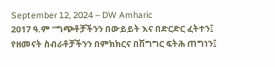September 12, 2024 – DW Amharic
2017 ዓ.ም “ግጭቶቻችንን በውይይት እና በድርድር ፈትተን፤ የዘመናት ስብራቶቻችንን በምክክርና በሽግግር ፍትሕ ጠግነን፤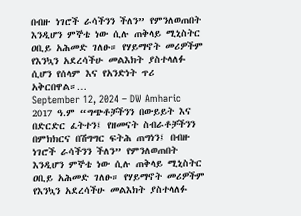በብዙ ነገሮች ራሳችንን ችለን” የምንለወጠበት እንዲሆን ምኞቴ ነው ሲሉ ጠቅላይ ሚኒስትር ዐቢይ አሕመድ ገለፁ። የሃይማኖት መሪዎችም የእንኳን አደረሳችሁ መልእክት ያስተላለፉ ሲሆን የሰላም እና የአንድነት ጥሪ አቅርበዋል።…
September 12, 2024 – DW Amharic
2017 ዓ.ም “ግጭቶቻችንን በውይይት እና በድርድር ፈትተን፤ የዘመናት ስብራቶቻችንን በምክክርና በሽግግር ፍትሕ ጠግነን፤ በብዙ ነገሮች ራሳችንን ችለን” የምንለወጠበት እንዲሆን ምኞቴ ነው ሲሉ ጠቅላይ ሚኒስትር ዐቢይ አሕመድ ገለፁ። የሃይማኖት መሪዎችም የእንኳን አደረሳችሁ መልእክት ያስተላለፉ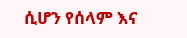ሲሆን የሰላም እና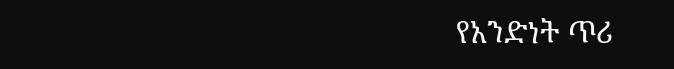የአንድነት ጥሪ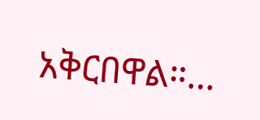አቅርበዋል።…